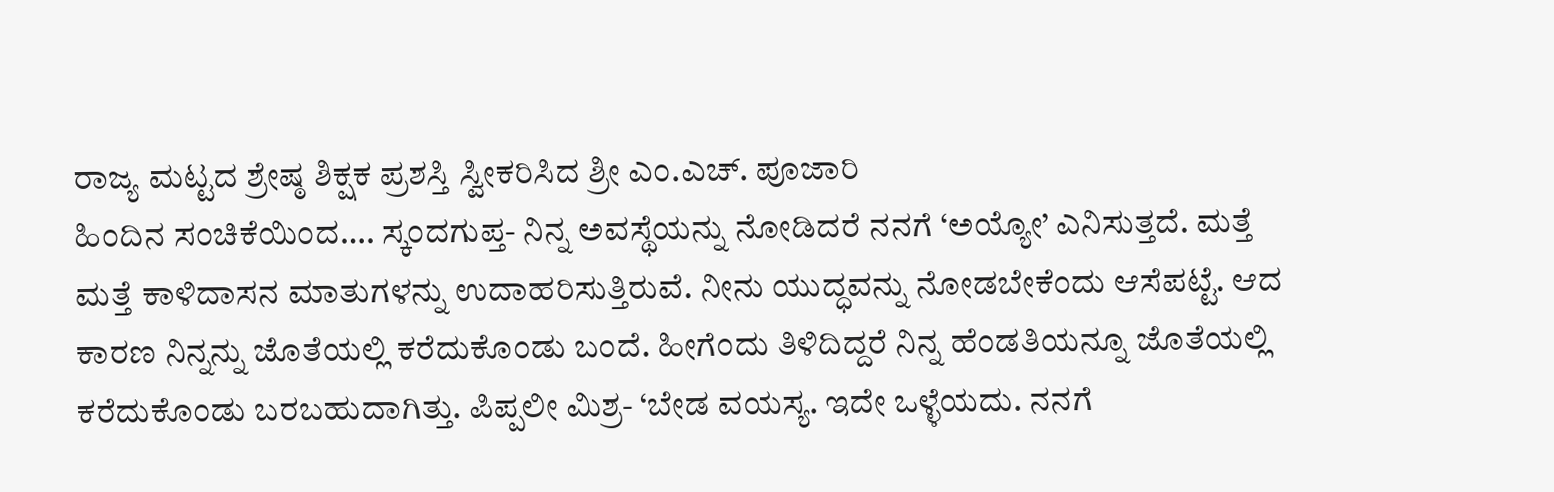ರಾಜ್ಯ ಮಟ್ಟದ ಶ್ರೇಷ್ಠ ಶಿಕ್ಷಕ ಪ್ರಶಸ್ತಿ ಸ್ವೀಕರಿಸಿದ ಶ್ರೀ ಎಂ.ಎಚ್. ಪೂಜಾರಿ
ಹಿಂದಿನ ಸಂಚಿಕೆಯಿಂದ…. ಸ್ಕಂದಗುಪ್ತ- ನಿನ್ನ ಅವಸ್ಥೆಯನ್ನು ನೋಡಿದರೆ ನನಗೆ ‘ಅಯ್ಯೋ’ ಎನಿಸುತ್ತದೆ. ಮತ್ತೆ ಮತ್ತೆ ಕಾಳಿದಾಸನ ಮಾತುಗಳನ್ನು ಉದಾಹರಿಸುತ್ತಿರುವೆ. ನೀನು ಯುದ್ಧವನ್ನು ನೋಡಬೇಕೆಂದು ಆಸೆಪಟ್ಟೆ. ಆದ ಕಾರಣ ನಿನ್ನನ್ನು ಜೊತೆಯಲ್ಲಿ ಕರೆದುಕೊಂಡು ಬಂದೆ. ಹೀಗೆಂದು ತಿಳಿದಿದ್ದರೆ ನಿನ್ನ ಹೆಂಡತಿಯನ್ನೂ ಜೊತೆಯಲ್ಲಿ ಕರೆದುಕೊಂಡು ಬರಬಹುದಾಗಿತ್ತು. ಪಿಪ್ಪಲೀ ಮಿಶ್ರ- ‘ಬೇಡ ವಯಸ್ಯ. ಇದೇ ಒಳ್ಳೆಯದು. ನನಗೆ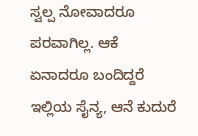ಸ್ವಲ್ಪ ನೋವಾದರೂ ಪರವಾಗಿಲ್ಲ. ಆಕೆ ಏನಾದರೂ ಬಂದಿದ್ದರೆ ಇಲ್ಲಿಯ ಸೈನ್ಯ, ಆನೆ ಕುದುರೆ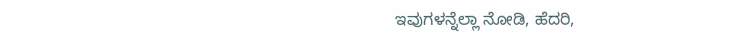ಇವುಗಳನ್ನೆಲ್ಲಾ ನೋಡಿ, ಹೆದರಿ,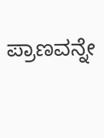ಪ್ರಾಣವನ್ನೇ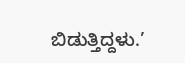ಬಿಡುತ್ತಿದ್ದಳು.’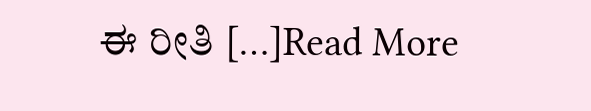ಈ ರೀತಿ […]Read More